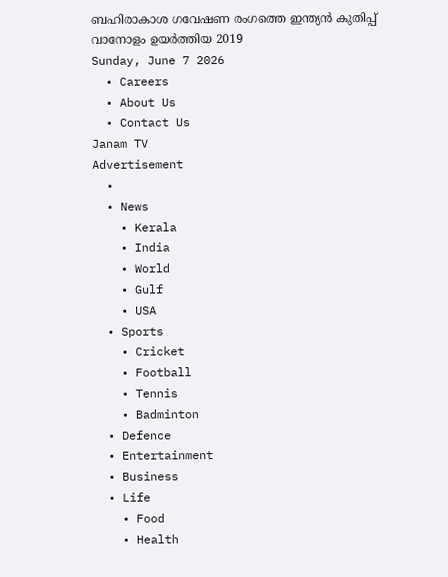ബഹിരാകാശ ഗവേഷണ രംഗത്തെ ഇന്ത്യന്‍ കുതിപ്പ് വാനോളം ഉയര്‍ത്തിയ 2019
Sunday, June 7 2026
  • Careers
  • About Us
  • Contact Us
Janam TV
Advertisement
  •
  • News
    • Kerala
    • India
    • World
    • Gulf
    • USA
  • Sports
    • Cricket
    • Football
    • Tennis
    • Badminton
  • Defence
  • Entertainment
  • Business
  • Life
    • Food
    • Health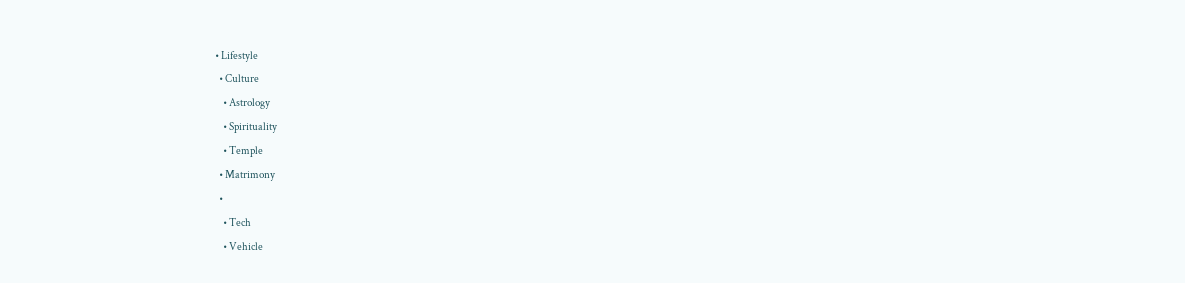• Lifestyle
  • Culture
    • Astrology
    • Spirituality
    • Temple
  • Matrimony
  •
    • Tech
    • Vehicle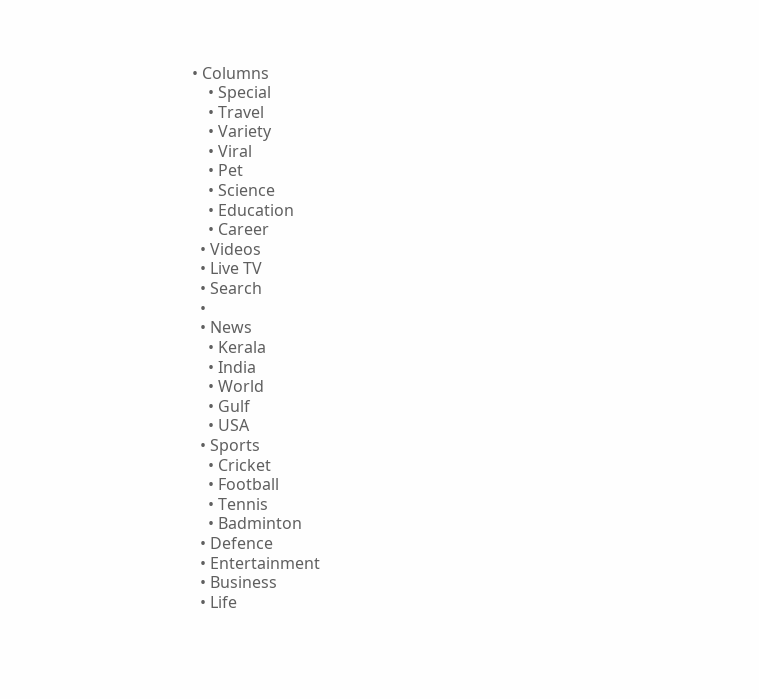• Columns
    • Special
    • Travel
    • Variety
    • Viral
    • Pet
    • Science
    • Education
    • Career
  • Videos
  • Live TV
  • Search
  •
  • News
    • Kerala
    • India
    • World
    • Gulf
    • USA
  • Sports
    • Cricket
    • Football
    • Tennis
    • Badminton
  • Defence
  • Entertainment
  • Business
  • Life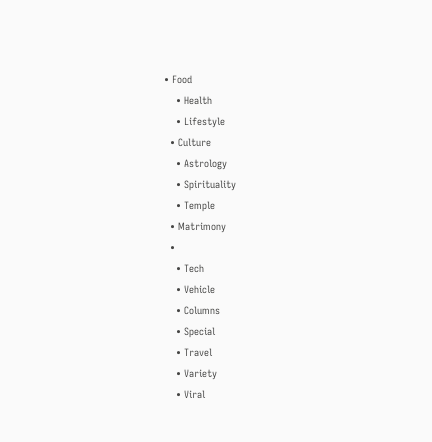• Food
    • Health
    • Lifestyle
  • Culture
    • Astrology
    • Spirituality
    • Temple
  • Matrimony
  •
    • Tech
    • Vehicle
    • Columns
    • Special
    • Travel
    • Variety
    • Viral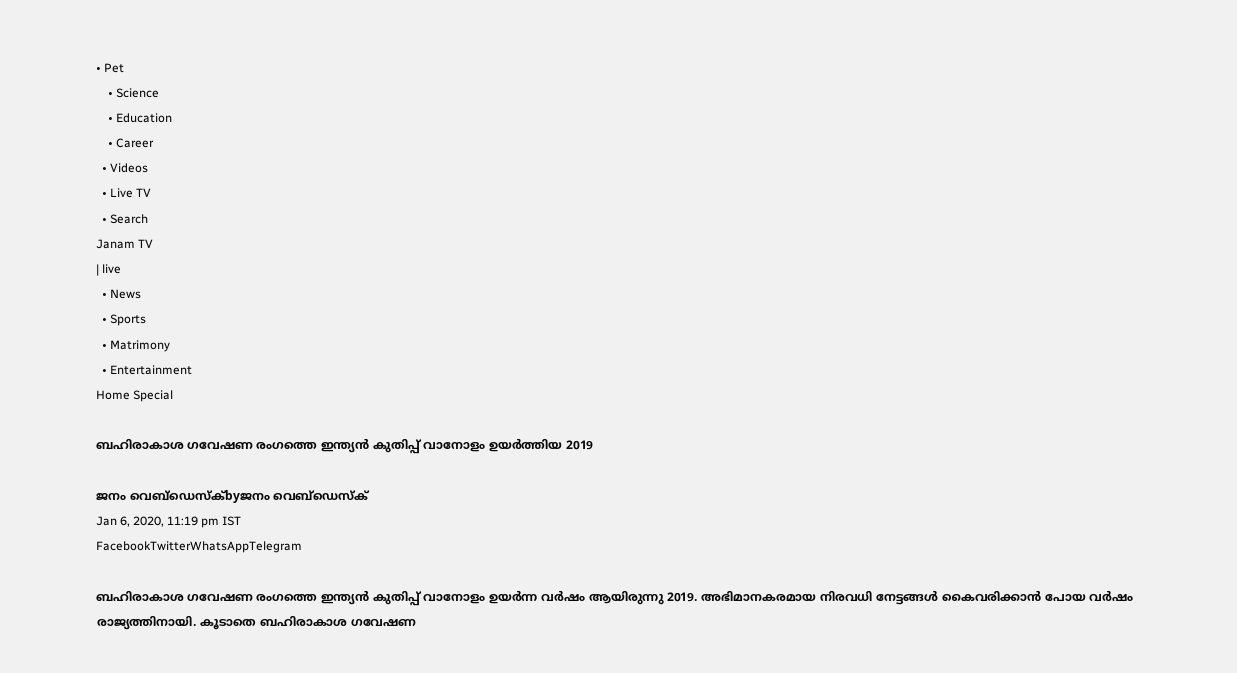• Pet
    • Science
    • Education
    • Career
  • Videos
  • Live TV
  • Search
Janam TV
| live
  • News
  • Sports
  • Matrimony
  • Entertainment
Home Special

ബഹിരാകാശ ഗവേഷണ രംഗത്തെ ഇന്ത്യന്‍ കുതിപ്പ് വാനോളം ഉയര്‍ത്തിയ 2019

ജനം വെബ്‌ഡെസ്ക്byജനം വെബ്‌ഡെസ്ക്
Jan 6, 2020, 11:19 pm IST
FacebookTwitterWhatsAppTelegram

ബഹിരാകാശ ഗവേഷണ രംഗത്തെ ഇന്ത്യന്‍ കുതിപ്പ് വാനോളം ഉയര്‍ന്ന വര്‍ഷം ആയിരുന്നു 2019. അഭിമാനകരമായ നിരവധി നേട്ടങ്ങള്‍ കൈവരിക്കാന്‍ പോയ വര്‍ഷം രാജ്യത്തിനായി. കൂടാതെ ബഹിരാകാശ ഗവേഷണ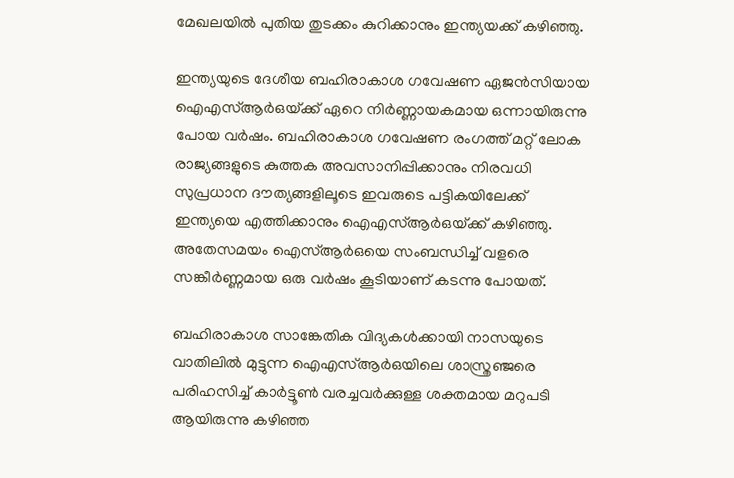മേഖലയില്‍ പുതിയ തുടക്കം കുറിക്കാനും ഇന്ത്യയക്ക് കഴിഞ്ഞു.

ഇന്ത്യയുടെ ദേശീയ ബഹിരാകാശ ഗവേഷണ ഏജന്‍സിയായ ഐഎസ്ആര്‍ഒയ്‌ക്ക് ഏറെ നിര്‍ണ്ണായകമായ ഒന്നായിരുന്നു പോയ വര്‍ഷം. ബഹിരാകാശ ഗവേഷണ രംഗത്ത് മറ്റ് ലോക രാജ്യങ്ങളുടെ കുത്തക അവസാനിപ്പിക്കാനും നിരവധി സുപ്രധാന ദൗത്യങ്ങളിലൂടെ ഇവരുടെ പട്ടികയിലേക്ക് ഇന്ത്യയെ എത്തിക്കാനും ഐഎസ്ആര്‍ഒയ്‌ക്ക് കഴിഞ്ഞു. അതേസമയം ഐസ്ആര്‍ഒയെ സംബന്ധിച്ച് വളരെ സങ്കീര്‍ണ്ണമായ ഒരു വര്‍ഷം കൂടിയാണ് കടന്നു പോയത്.

ബഹിരാകാശ സാങ്കേതിക വിദ്യകള്‍ക്കായി നാസയുടെ വാതിലില്‍ മുട്ടുന്ന ഐഎസ്ആര്‍ഒയിലെ ശാസ്ത്രഞ്ജരെ പരിഹസിച്ച് കാര്‍ട്ടൂണ്‍ വരച്ചവര്‍ക്കുള്ള ശക്തമായ മറുപടി ആയിരുന്നു കഴിഞ്ഞ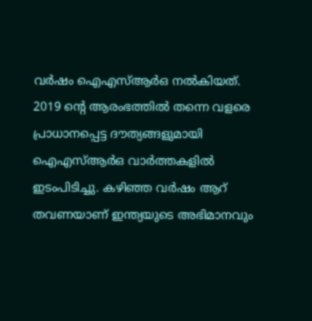വര്‍ഷം ഐഎസ്ആര്‍ഒ നല്‍കിയത്. 2019 ന്റെ ആരംഭത്തില്‍ തന്നെ വളരെ പ്രാധാനപ്പെട്ട ദൗത്യങ്ങളുമായി ഐഎസ്ആര്‍ഒ വാര്‍ത്തകളില്‍ ഇടംപിടിച്ചു. കഴിഞ്ഞ വര്‍ഷം ആറ് തവണയാണ് ഇന്ത്യയുടെ അഭിമാനവും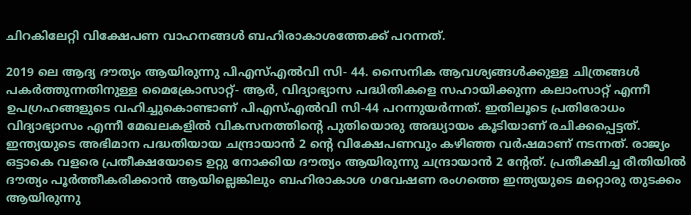ചിറകിലേറ്റി വിക്ഷേപണ വാഹനങ്ങള്‍ ബഹിരാകാശത്തേക്ക് പറന്നത്.

2019 ലെ ആദ്യ ദൗത്യം ആയിരുന്നു പിഎസ്എല്‍വി സി- 44. സൈനിക ആവശ്യങ്ങള്‍ക്കുള്ള ചിത്രങ്ങള്‍ പകര്‍ത്തുന്നതിനുള്ള മൈക്രോസാറ്റ്- ആര്‍, വിദ്യാഭ്യാസ പദ്ധിതികളെ സഹായിക്കുന്ന കലാംസാറ്റ് എന്നീ ഉപഗ്രഹങ്ങളുടെ വഹിച്ചുകൊണ്ടാണ് പിഎസ്എല്‍വി സി-44 പറന്നുയര്‍ന്നത്. ഇതിലൂടെ പ്രതിരോധം വിദ്യാഭ്യാസം എന്നീ മേഖലകളില്‍ വികസനത്തിന്റെ പുതിയൊരു അദ്ധ്യായം കൂടിയാണ് രചിക്കപ്പെട്ടത്. ഇന്ത്യയുടെ അഭിമാന പദ്ധതിയായ ചന്ദ്രായാന്‍ 2 ന്റെ വിക്ഷേപണവും കഴിഞ്ഞ വര്‍ഷമാണ് നടന്നത്. രാജ്യം ഒട്ടാകെ വളരെ പ്രതീക്ഷയോടെ ഉറ്റു നോക്കിയ ദൗത്യം ആയിരുന്നു ചന്ദ്രായാന്‍ 2 ന്റേത്. പ്രതീക്ഷിച്ച രീതിയില്‍ ദൗത്യം പൂര്‍ത്തീകരിക്കാന്‍ ആയില്ലെങ്കിലും ബഹിരാകാശ ഗവേഷണ രംഗത്തെ ഇന്ത്യയുടെ മറ്റൊരു തുടക്കം ആയിരുന്നു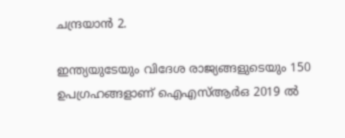ചന്ദ്രയാന്‍ 2.

ഇന്ത്യയുടേയും വിദേശ രാജ്യങ്ങളുടെയും 150 ഉപഗ്രഹങ്ങളാണ് ഐഎസ്ആര്‍ഒ 2019 ല്‍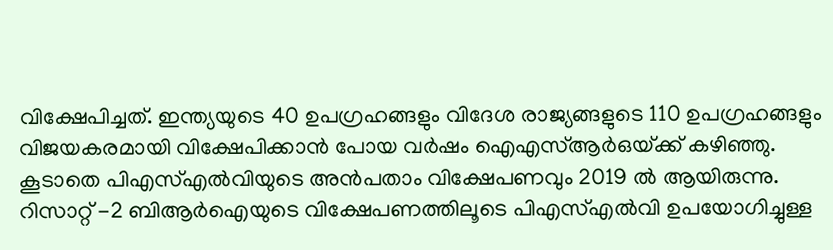വിക്ഷേപിച്ചത്. ഇന്ത്യയുടെ 40 ഉപഗ്രഹങ്ങളും വിദേശ രാജ്യങ്ങളുടെ 110 ഉപഗ്രഹങ്ങളും വിജയകരമായി വിക്ഷേപിക്കാന്‍ പോയ വര്‍ഷം ഐഎസ്ആര്‍ഒയ്‌ക്ക് കഴിഞ്ഞു. കൂടാതെ പിഎസ്എല്‍വിയുടെ അന്‍പതാം വിക്ഷേപണവും 2019 ല്‍ ആയിരുന്നു. റിസാറ്റ് -2 ബിആര്‍ഐയുടെ വിക്ഷേപണത്തിലൂടെ പിഎസ്എല്‍വി ഉപയോഗിച്ചുള്ള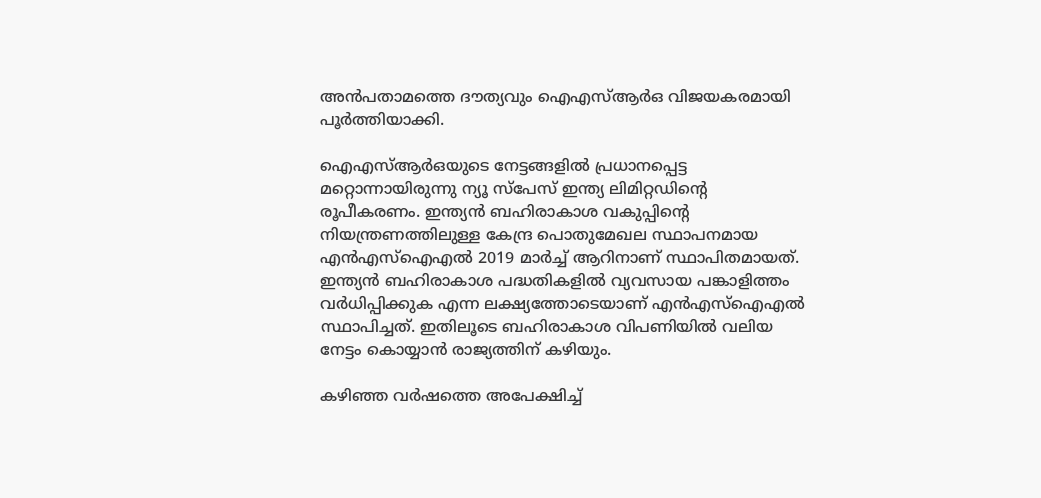അന്‍പതാമത്തെ ദൗത്യവും ഐഎസ്ആര്‍ഒ വിജയകരമായി പൂര്‍ത്തിയാക്കി.

ഐഎസ്ആര്‍ഒയുടെ നേട്ടങ്ങളില്‍ പ്രധാനപ്പെട്ട മറ്റൊന്നായിരുന്നു ന്യൂ സ്‌പേസ് ഇന്ത്യ ലിമിറ്റഡിന്റെ രൂപീകരണം. ഇന്ത്യന്‍ ബഹിരാകാശ വകുപ്പിന്റെ നിയന്ത്രണത്തിലുള്ള കേന്ദ്ര പൊതുമേഖല സ്ഥാപനമായ എന്‍എസ്‌ഐഎല്‍ 2019 മാര്‍ച്ച് ആറിനാണ് സ്ഥാപിതമായത്. ഇന്ത്യന്‍ ബഹിരാകാശ പദ്ധതികളില്‍ വ്യവസായ പങ്കാളിത്തം വര്‍ധിപ്പിക്കുക എന്ന ലക്ഷ്യത്തോടെയാണ് എന്‍എസ്‌ഐഎല്‍ സ്ഥാപിച്ചത്. ഇതിലൂടെ ബഹിരാകാശ വിപണിയില്‍ വലിയ നേട്ടം കൊയ്യാന്‍ രാജ്യത്തിന് കഴിയും.

കഴിഞ്ഞ വര്‍ഷത്തെ അപേക്ഷിച്ച്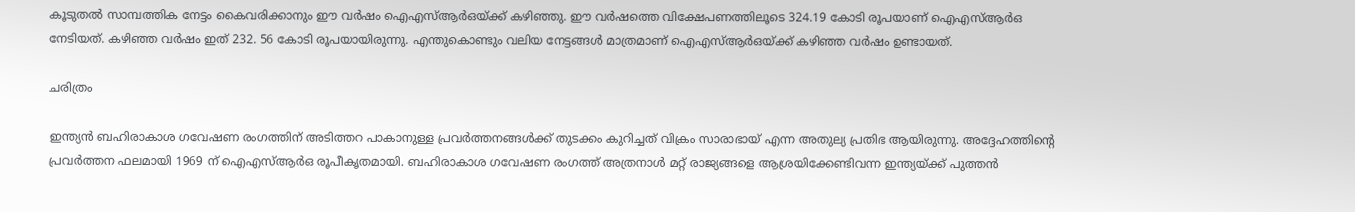കൂടുതല്‍ സാമ്പത്തിക നേട്ടം കൈവരിക്കാനും ഈ വര്‍ഷം ഐഎസ്ആര്‍ഒയ്‌ക്ക് കഴിഞ്ഞു. ഈ വര്‍ഷത്തെ വിക്ഷേപണത്തിലൂടെ 324.19 കോടി രൂപയാണ് ഐഎസ്ആര്‍ഒ നേടിയത്. കഴിഞ്ഞ വര്‍ഷം ഇത് 232. 56 കോടി രൂപയായിരുന്നു. എന്തുകൊണ്ടും വലിയ നേട്ടങ്ങള്‍ മാത്രമാണ് ഐഎസ്ആര്‍ഒയ്‌ക്ക് കഴിഞ്ഞ വര്‍ഷം ഉണ്ടായത്.

ചരിത്രം

ഇന്ത്യന്‍ ബഹിരാകാശ ഗവേഷണ രംഗത്തിന് അടിത്തറ പാകാനുള്ള പ്രവര്‍ത്തനങ്ങള്‍ക്ക് തുടക്കം കുറിച്ചത് വിക്രം സാരാഭായ് എന്ന അതുല്യ പ്രതിഭ ആയിരുന്നു. അദ്ദേഹത്തിന്റെ പ്രവര്‍ത്തന ഫലമായി 1969 ന് ഐഎസ്ആര്‍ഒ രൂപീകൃതമായി. ബഹിരാകാശ ഗവേഷണ രംഗത്ത് അത്രനാള്‍ മറ്റ് രാജ്യങ്ങളെ ആശ്രയിക്കേണ്ടിവന്ന ഇന്ത്യയ്‌ക്ക് പുത്തന്‍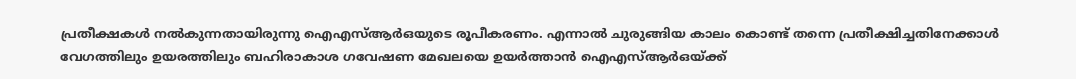പ്രതീക്ഷകള്‍ നല്‍കുന്നതായിരുന്നു ഐഎസ്ആര്‍ഒയുടെ രൂപീകരണം. എന്നാല്‍ ചുരുങ്ങിയ കാലം കൊണ്ട് തന്നെ പ്രതീക്ഷിച്ചതിനേക്കാള്‍ വേഗത്തിലും ഉയരത്തിലും ബഹിരാകാശ ഗവേഷണ മേഖലയെ ഉയര്‍ത്താന്‍ ഐഎസ്ആര്‍ഒയ്‌ക്ക്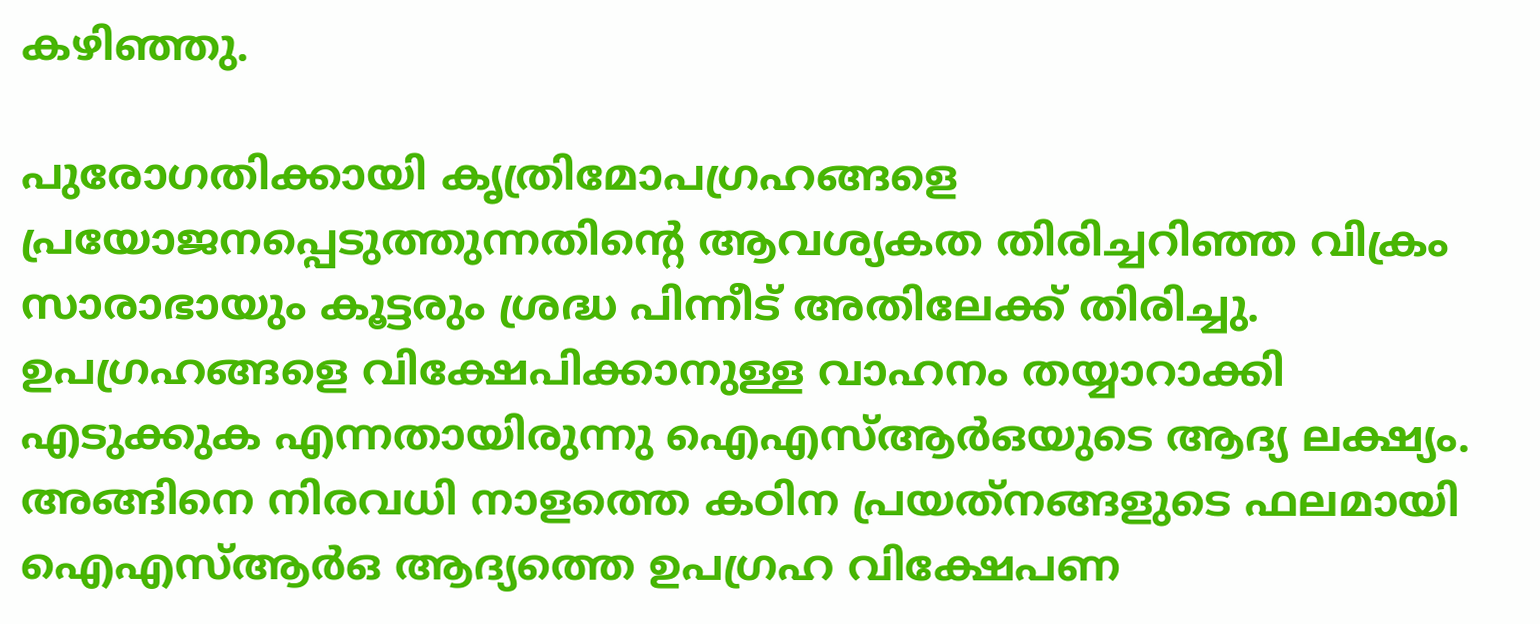കഴിഞ്ഞു.

പുരോഗതിക്കായി കൃത്രിമോപഗ്രഹങ്ങളെ പ്രയോജനപ്പെടുത്തുന്നതിന്റെ ആവശ്യകത തിരിച്ചറിഞ്ഞ വിക്രം സാരാഭായും കൂട്ടരും ശ്രദ്ധ പിന്നീട് അതിലേക്ക് തിരിച്ചു. ഉപഗ്രഹങ്ങളെ വിക്ഷേപിക്കാനുള്ള വാഹനം തയ്യാറാക്കി എടുക്കുക എന്നതായിരുന്നു ഐഎസ്ആര്‍ഒയുടെ ആദ്യ ലക്ഷ്യം. അങ്ങിനെ നിരവധി നാളത്തെ കഠിന പ്രയത്‌നങ്ങളുടെ ഫലമായി ഐഎസ്ആര്‍ഒ ആദ്യത്തെ ഉപഗ്രഹ വിക്ഷേപണ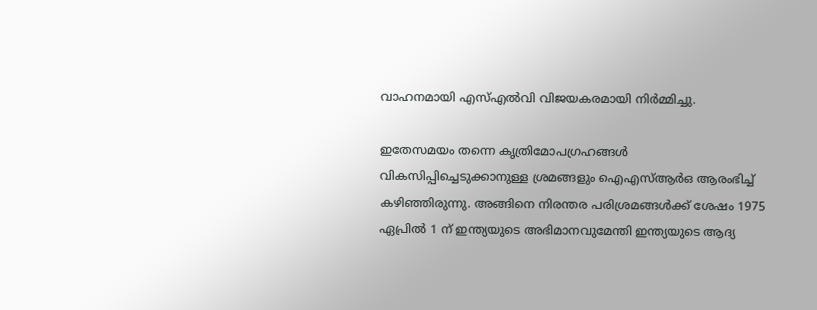വാഹനമായി എസ്എല്‍വി വിജയകരമായി നിര്‍മ്മിച്ചു.

ഇതേസമയം തന്നെ കൃത്രിമോപഗ്രഹങ്ങള്‍ വികസിപ്പിച്ചെടുക്കാനുള്ള ശ്രമങ്ങളും ഐഎസ്ആര്‍ഒ ആരംഭിച്ച് കഴിഞ്ഞിരുന്നു. അങ്ങിനെ നിരന്തര പരിശ്രമങ്ങള്‍ക്ക് ശേഷം 1975 ഏപ്രില്‍ 1 ന് ഇന്ത്യയുടെ അഭിമാനവുമേന്തി ഇന്ത്യയുടെ ആദ്യ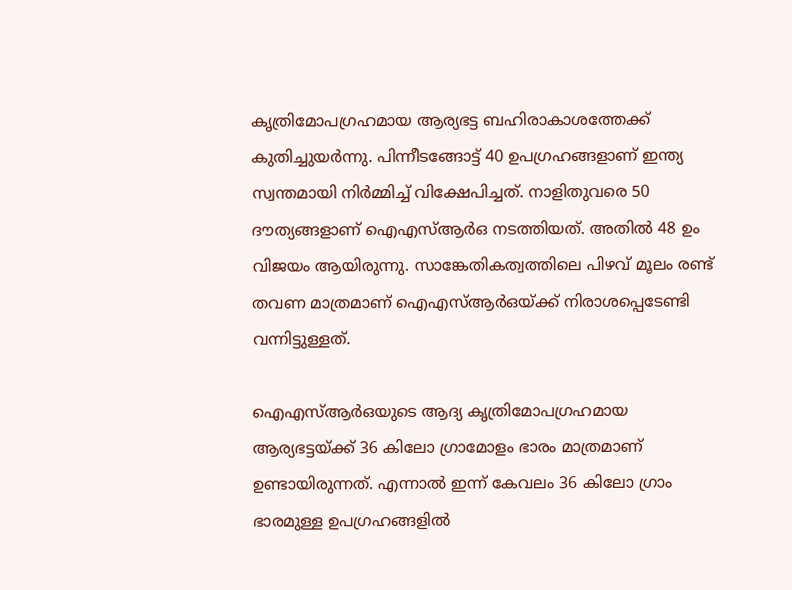കൃത്രിമോപഗ്രഹമായ ആര്യഭട്ട ബഹിരാകാശത്തേക്ക് കുതിച്ചുയര്‍ന്നു. പിന്നീടങ്ങോട്ട് 40 ഉപഗ്രഹങ്ങളാണ് ഇന്ത്യ സ്വന്തമായി നിര്‍മ്മിച്ച് വിക്ഷേപിച്ചത്. നാളിതുവരെ 50 ദൗത്യങ്ങളാണ് ഐഎസ്ആര്‍ഒ നടത്തിയത്. അതില്‍ 48 ഉം വിജയം ആയിരുന്നു. സാങ്കേതികത്വത്തിലെ പിഴവ് മൂലം രണ്ട് തവണ മാത്രമാണ് ഐഎസ്ആര്‍ഒയ്‌ക്ക് നിരാശപ്പെടേണ്ടി വന്നിട്ടുള്ളത്.

ഐഎസ്ആര്‍ഒയുടെ ആദ്യ കൃത്രിമോപഗ്രഹമായ ആര്യഭട്ടയ്‌ക്ക് 36 കിലോ ഗ്രാമോളം ഭാരം മാത്രമാണ് ഉണ്ടായിരുന്നത്. എന്നാല്‍ ഇന്ന് കേവലം 36 കിലോ ഗ്രാം ഭാരമുള്ള ഉപഗ്രഹങ്ങളില്‍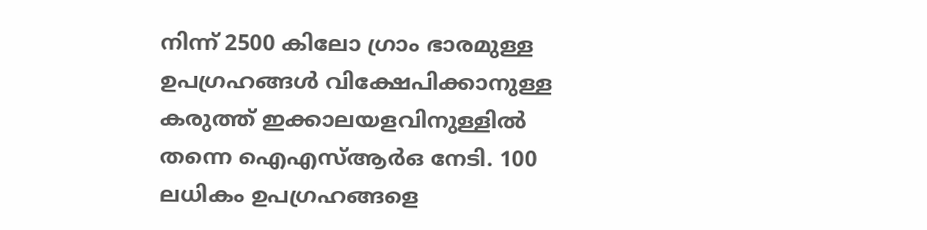നിന്ന് 2500 കിലോ ഗ്രാം ഭാരമുള്ള ഉപഗ്രഹങ്ങള്‍ വിക്ഷേപിക്കാനുള്ള കരുത്ത് ഇക്കാലയളവിനുള്ളില്‍ തന്നെ ഐഎസ്ആര്‍ഒ നേടി. 100 ലധികം ഉപഗ്രഹങ്ങളെ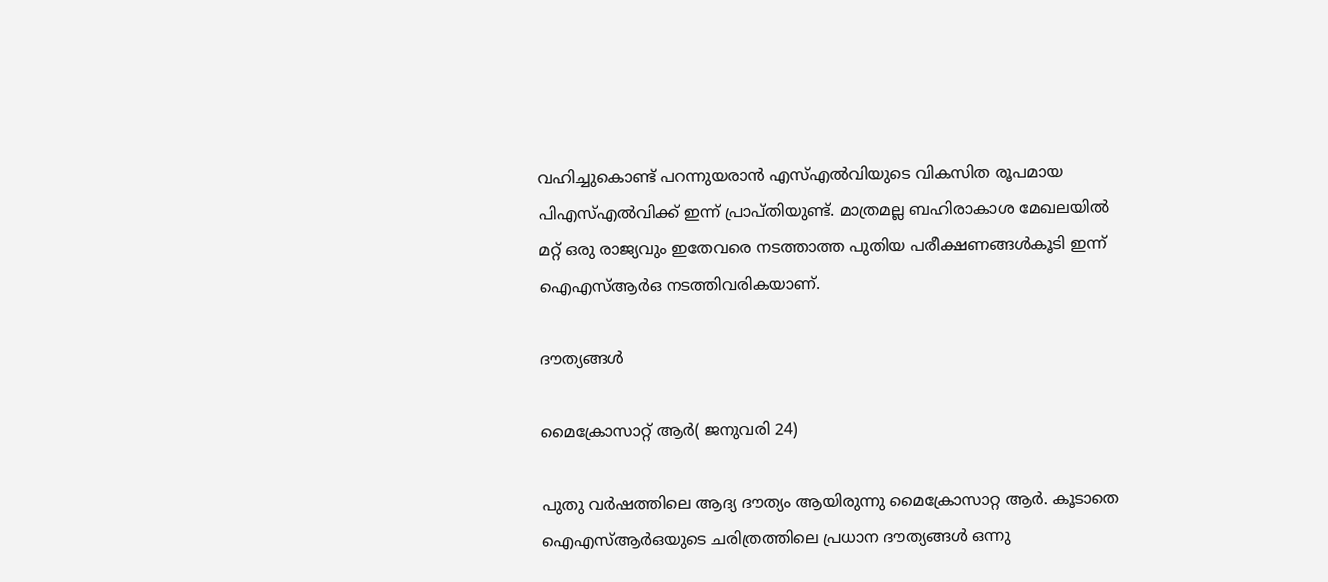വഹിച്ചുകൊണ്ട് പറന്നുയരാന്‍ എസ്എല്‍വിയുടെ വികസിത രൂപമായ പിഎസ്എല്‍വിക്ക് ഇന്ന് പ്രാപ്തിയുണ്ട്. മാത്രമല്ല ബഹിരാകാശ മേഖലയില്‍ മറ്റ് ഒരു രാജ്യവും ഇതേവരെ നടത്താത്ത പുതിയ പരീക്ഷണങ്ങള്‍കൂടി ഇന്ന് ഐഎസ്ആര്‍ഒ നടത്തിവരികയാണ്.

ദൗത്യങ്ങള്‍

മൈക്രോസാറ്റ് ആര്‍( ജനുവരി 24)

പുതു വര്‍ഷത്തിലെ ആദ്യ ദൗത്യം ആയിരുന്നു മൈക്രോസാറ്റ ആര്‍. കൂടാതെ ഐഎസ്ആര്‍ഒയുടെ ചരിത്രത്തിലെ പ്രധാന ദൗത്യങ്ങള്‍ ഒന്നു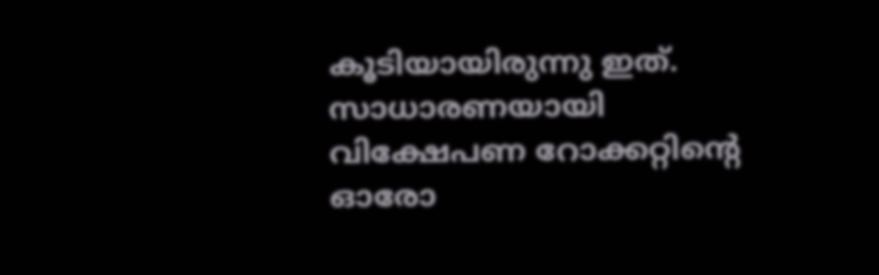കൂടിയായിരുന്നു ഇത്. സാധാരണയായി വിക്ഷേപണ റോക്കറ്റിന്റെ ഓരോ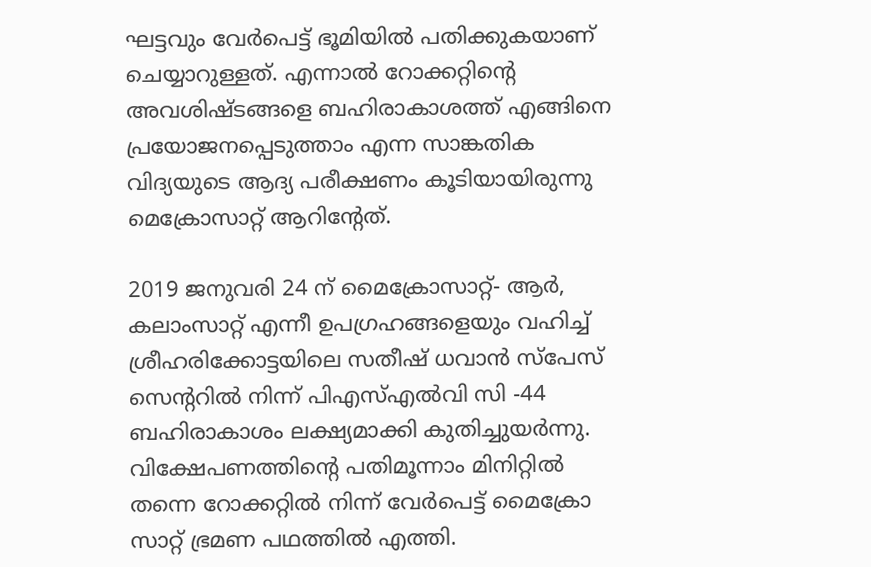ഘട്ടവും വേര്‍പെട്ട് ഭൂമിയില്‍ പതിക്കുകയാണ് ചെയ്യാറുള്ളത്. എന്നാല്‍ റോക്കറ്റിന്റെ അവശിഷ്ടങ്ങളെ ബഹിരാകാശത്ത് എങ്ങിനെ പ്രയോജനപ്പെടുത്താം എന്ന സാങ്കതിക വിദ്യയുടെ ആദ്യ പരീക്ഷണം കൂടിയായിരുന്നു മെക്രോസാറ്റ് ആറിന്റേത്.

2019 ജനുവരി 24 ന് മൈക്രോസാറ്റ്- ആര്‍, കലാംസാറ്റ് എന്നീ ഉപഗ്രഹങ്ങളെയും വഹിച്ച് ശ്രീഹരിക്കോട്ടയിലെ സതീഷ് ധവാന്‍ സ്‌പേസ് സെന്ററില്‍ നിന്ന് പിഎസ്എല്‍വി സി -44 ബഹിരാകാശം ലക്ഷ്യമാക്കി കുതിച്ചുയര്‍ന്നു. വിക്ഷേപണത്തിന്റെ പതിമൂന്നാം മിനിറ്റില്‍ തന്നെ റോക്കറ്റില്‍ നിന്ന് വേര്‍പെട്ട് മൈക്രോ സാറ്റ് ഭ്രമണ പഥത്തില്‍ എത്തി.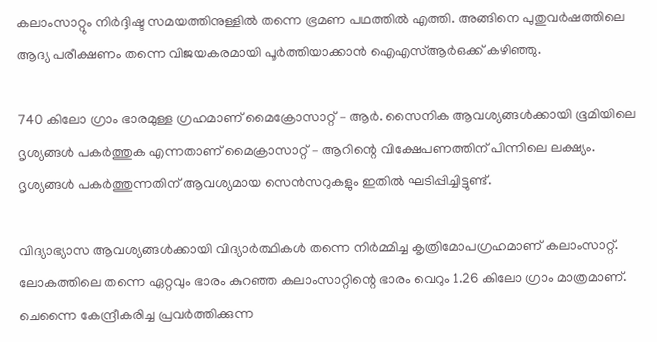കലാംസാറ്റും നിര്‍ദ്ദിഷ്ട സമയത്തിനുള്ളില്‍ തന്നെ ഭ്രമണ പഥത്തില്‍ എത്തി. അങ്ങിനെ പുതുവര്‍ഷത്തിലെ ആദ്യ പരീക്ഷണം തന്നെ വിജയകരമായി പൂര്‍ത്തിയാക്കാന്‍ ഐഎസ്ആര്‍ഒക്ക് കഴിഞ്ഞു.

740 കിലോ ഗ്രാം ഭാരമുള്ള ഗ്രഹമാണ് മൈക്രോസാറ്റ് – ആര്‍. സൈനിക ആവശ്യങ്ങള്‍ക്കായി ഭൂമിയിലെ ദൃശ്യങ്ങള്‍ പകര്‍ത്തുക എന്നതാണ് മൈക്രാസാറ്റ് – ആറിന്റെ വിക്ഷേപണത്തിന് പിന്നിലെ ലക്ഷ്യം. ദൃശ്യങ്ങള്‍ പകര്‍ത്തുന്നതിന് ആവശ്യമായ സെന്‍സറുകളും ഇതില്‍ ഘടിപ്പിച്ചിട്ടുണ്ട്.

വിദ്യാഭ്യാസ ആവശ്യങ്ങള്‍ക്കായി വിദ്യാര്‍ത്ഥികള്‍ തന്നെ നിര്‍മ്മിച്ച കൃത്രിമോപഗ്രഹമാണ് കലാംസാറ്റ്. ലോകത്തിലെ തന്നെ ഏറ്റവും ഭാരം കുറഞ്ഞ കലാംസാറ്റിന്റെ ഭാരം വെറും 1.26 കിലോ ഗ്രാം മാത്രമാണ്. ചെന്നൈ കേന്ദ്രീകരിച്ച പ്രവര്‍ത്തിക്കുന്ന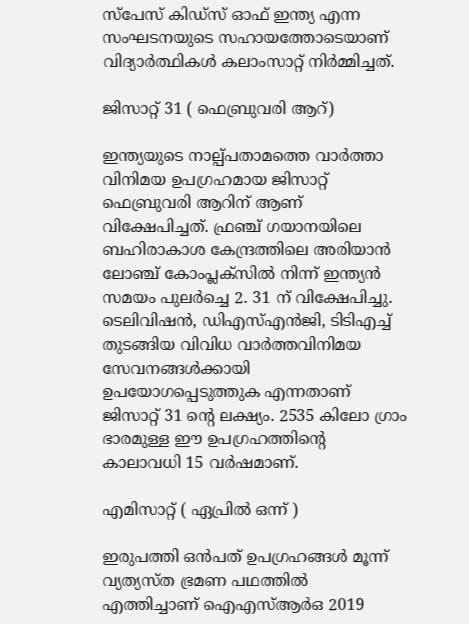സ്‌പേസ് കിഡ്‌സ് ഓഫ് ഇന്ത്യ എന്ന സംഘടനയുടെ സഹായത്തോടെയാണ് വിദ്യാര്‍ത്ഥികള്‍ കലാംസാറ്റ് നിര്‍മ്മിച്ചത്.

ജിസാറ്റ് 31 ( ഫെബ്രുവരി ആറ്)

ഇന്ത്യയുടെ നാല്പ്പതാമത്തെ വാര്‍ത്താ വിനിമയ ഉപഗ്രഹമായ ജിസാറ്റ് ഫെബ്രുവരി ആറിന് ആണ് വിക്ഷേപിച്ചത്. ഫ്രഞ്ച് ഗയാനയിലെ ബഹിരാകാശ കേന്ദ്രത്തിലെ അരിയാന്‍ ലോഞ്ച് കോംപ്ലക്‌സില്‍ നിന്ന് ഇന്ത്യന്‍ സമയം പുലര്‍ച്ചെ 2. 31 ന് വിക്ഷേപിച്ചു. ടെലിവിഷന്‍, ഡിഎസ്എന്‍ജി, ടിടിഎച്ച് തുടങ്ങിയ വിവിധ വാര്‍ത്തവിനിമയ സേവനങ്ങള്‍ക്കായി ഉപയോഗപ്പെടുത്തുക എന്നതാണ് ജിസാറ്റ് 31 ന്റെ ലക്ഷ്യം. 2535 കിലോ ഗ്രാം ഭാരമുള്ള ഈ ഉപഗ്രഹത്തിന്റെ കാലാവധി 15 വര്‍ഷമാണ്.

എമിസാറ്റ് ( ഏപ്രില്‍ ഒന്ന് )

ഇരുപത്തി ഒന്‍പത് ഉപഗ്രഹങ്ങള്‍ മൂന്ന് വ്യത്യസ്ത ഭ്രമണ പഥത്തില്‍ എത്തിച്ചാണ് ഐഎസ്ആര്‍ഒ 2019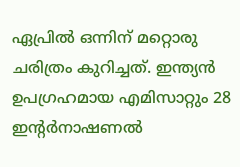ഏപ്രില്‍ ഒന്നിന് മറ്റൊരു ചരിത്രം കുറിച്ചത്. ഇന്ത്യന്‍ ഉപഗ്രഹമായ എമിസാറ്റും 28 ഇന്റര്‍നാഷണല്‍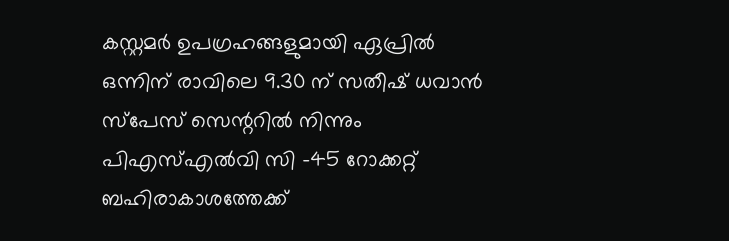കസ്റ്റമര്‍ ഉപഗ്രഹങ്ങളുമായി ഏപ്രില്‍ ഒന്നിന് രാവിലെ 9.30 ന് സതീഷ് ധവാന്‍ സ്‌പേസ് സെന്ററില്‍ നിന്നും പിഎസ്എല്‍വി സി -45 റോക്കറ്റ് ബഹിരാകാശത്തേക്ക്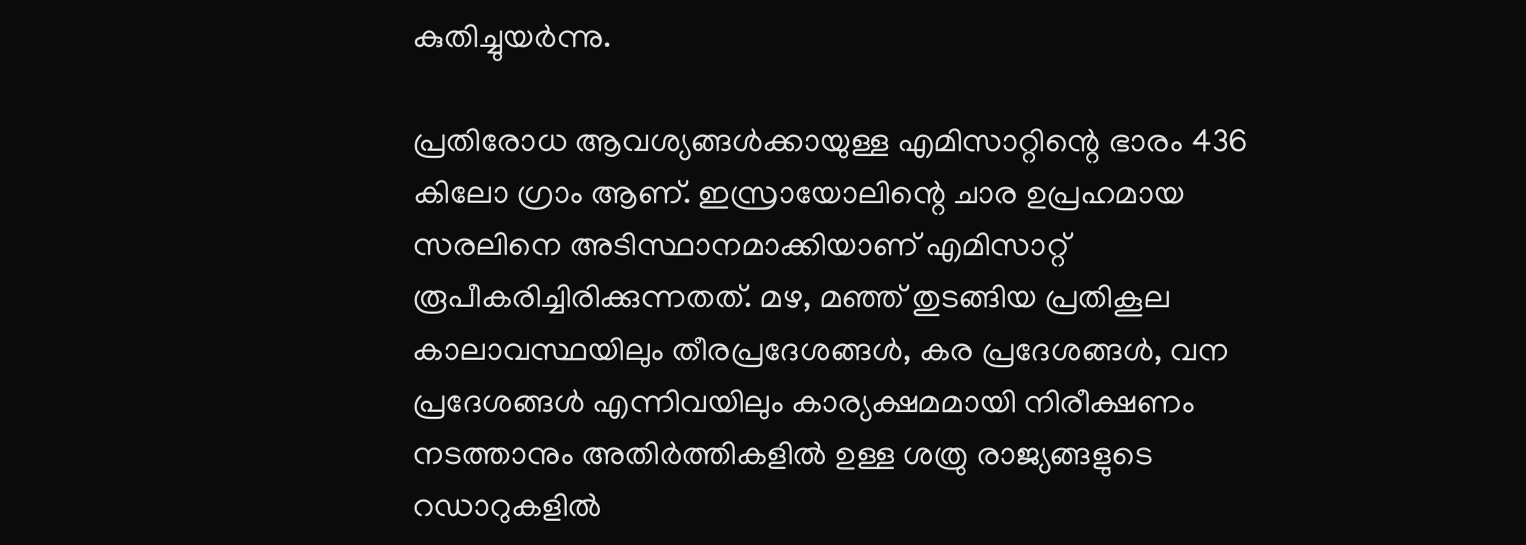കുതിച്ചുയര്‍ന്നു.

പ്രതിരോധ ആവശ്യങ്ങള്‍ക്കായുള്ള എമിസാറ്റിന്റെ ഭാരം 436 കിലോ ഗ്രാം ആണ്. ഇസ്രായോലിന്റെ ചാര ഉപ്രഹമായ സരലിനെ അടിസ്ഥാനമാക്കിയാണ് എമിസാറ്റ് രൂപീകരിച്ചിരിക്കുന്നതത്. മഴ, മഞ്ഞ് തുടങ്ങിയ പ്രതികൂല കാലാവസ്ഥയിലും തീരപ്രദേശങ്ങള്‍, കര പ്രദേശങ്ങള്‍, വന പ്രദേശങ്ങള്‍ എന്നിവയിലും കാര്യക്ഷമമായി നിരീക്ഷണം നടത്താനും അതിര്‍ത്തികളില്‍ ഉള്ള ശത്രു രാജ്യങ്ങളുടെ റഡാറുകളില്‍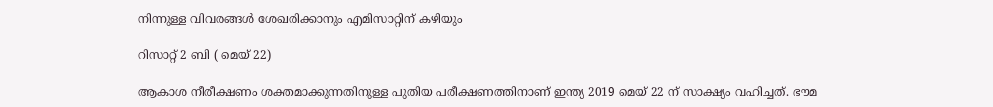നിന്നുള്ള വിവരങ്ങള്‍ ശേഖരിക്കാനും എമിസാറ്റിന് കഴിയും

റിസാറ്റ് 2 ബി ( മെയ് 22)

ആകാശ നീരീക്ഷണം ശക്തമാക്കുന്നതിനുള്ള പുതിയ പരീക്ഷണത്തിനാണ് ഇന്ത്യ 2019 മെയ് 22 ന് സാക്ഷ്യം വഹിച്ചത്. ഭൗമ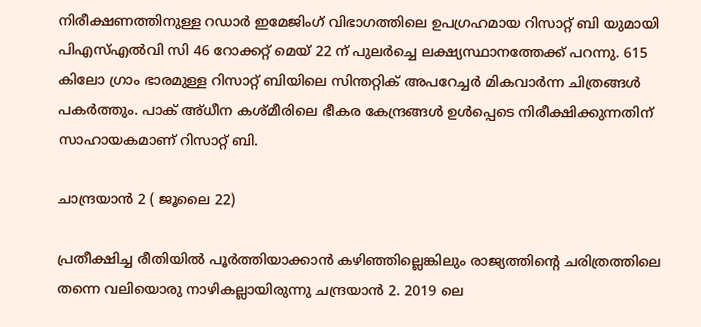നിരീക്ഷണത്തിനുള്ള റഡാര്‍ ഇമേജിംഗ് വിഭാഗത്തിലെ ഉപഗ്രഹമായ റിസാറ്റ് ബി യുമായി പിഎസ്എല്‍വി സി 46 റോക്കറ്റ് മെയ് 22 ന് പുലര്‍ച്ചെ ലക്ഷ്യസ്ഥാനത്തേക്ക് പറന്നു. 615 കിലോ ഗ്രാം ഭാരമുള്ള റിസാറ്റ് ബിയിലെ സിന്തറ്റിക് അപറേച്ചര്‍ മികവാര്‍ന്ന ചിത്രങ്ങള്‍ പകര്‍ത്തും. പാക് അ്ധീന കശ്മീരിലെ ഭീകര കേന്ദ്രങ്ങള്‍ ഉള്‍പ്പെടെ നിരീക്ഷിക്കുന്നതിന് സാഹായകമാണ് റിസാറ്റ് ബി.

ചാന്ദ്രയാന്‍ 2 ( ജൂലൈ 22)

പ്രതീക്ഷിച്ച രീതിയില്‍ പൂര്‍ത്തിയാക്കാന്‍ കഴിഞ്ഞില്ലെങ്കിലും രാജ്യത്തിന്റെ ചരിത്രത്തിലെ തന്നെ വലിയൊരു നാഴികല്ലായിരുന്നു ചന്ദ്രയാന്‍ 2. 2019 ലെ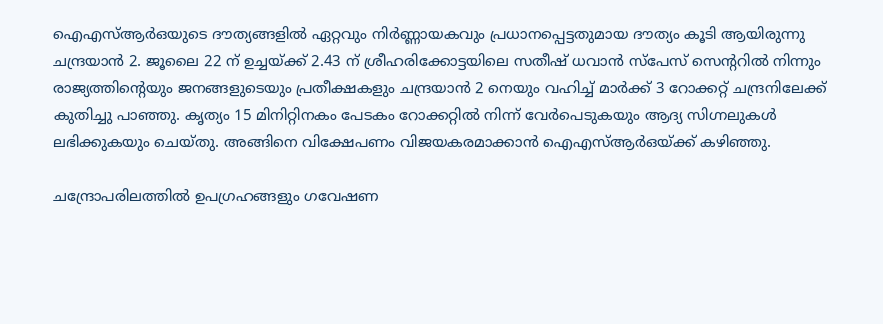ഐഎസ്ആര്‍ഒയുടെ ദൗത്യങ്ങളില്‍ ഏറ്റവും നിര്‍ണ്ണായകവും പ്രധാനപ്പെട്ടതുമായ ദൗത്യം കൂടി ആയിരുന്നു ചന്ദ്രയാന്‍ 2. ജൂലൈ 22 ന് ഉച്ചയ്‌ക്ക് 2.43 ന് ശ്രീഹരിക്കോട്ടയിലെ സതീഷ് ധവാന്‍ സ്‌പേസ് സെന്ററില്‍ നിന്നും രാജ്യത്തിന്റെയും ജനങ്ങളുടെയും പ്രതീക്ഷകളും ചന്ദ്രയാന്‍ 2 നെയും വഹിച്ച് മാര്‍ക്ക് 3 റോക്കറ്റ് ചന്ദ്രനിലേക്ക് കുതിച്ചു പാഞ്ഞു. കൃത്യം 15 മിനിറ്റിനകം പേടകം റോക്കറ്റില്‍ നിന്ന് വേര്‍പെടുകയും ആദ്യ സിഗ്നലുകള്‍ ലഭിക്കുകയും ചെയ്തു. അങ്ങിനെ വിക്ഷേപണം വിജയകരമാക്കാന്‍ ഐഎസ്ആര്‍ഒയ്‌ക്ക് കഴിഞ്ഞു.

ചന്ദ്രോപരിലത്തില്‍ ഉപഗ്രഹങ്ങളും ഗവേഷണ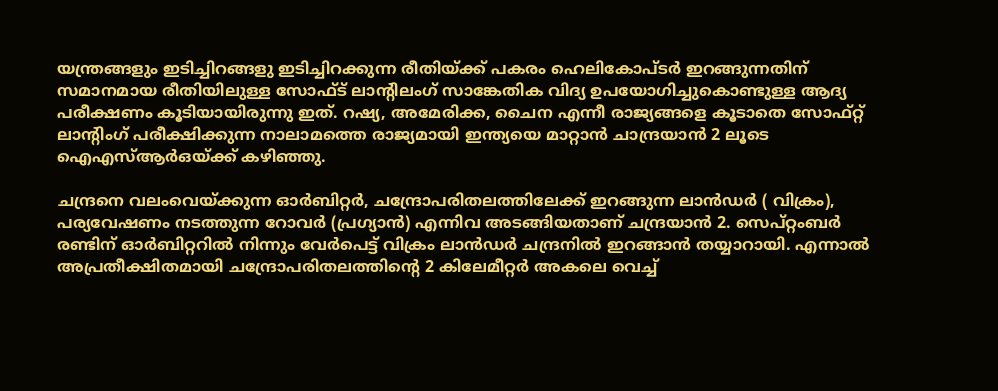യന്ത്രങ്ങളും ഇടിച്ചിറങ്ങളു ഇടിച്ചിറക്കുന്ന രീതിയ്‌ക്ക് പകരം ഹെലികോപ്ടര്‍ ഇറങ്ങുന്നതിന് സമാനമായ രീതിയിലുള്ള സോഫ്ട് ലാന്റിലംഗ് സാങ്കേതിക വിദ്യ ഉപയോഗിച്ചുകൊണ്ടുള്ള ആദ്യ പരീക്ഷണം കൂടിയായിരുന്നു ഇത്. റഷ്യ, അമേരിക്ക, ചൈന എന്നീ രാജ്യങ്ങളെ കൂടാതെ സോഫ്റ്റ് ലാന്റിംഗ് പരീക്ഷിക്കുന്ന നാലാമത്തെ രാജ്യമായി ഇന്ത്യയെ മാറ്റാന്‍ ചാന്ദ്രയാന്‍ 2 ലൂടെ ഐഎസ്ആര്‍ഒയ്‌ക്ക് കഴിഞ്ഞു.

ചന്ദ്രനെ വലംവെയ്‌ക്കുന്ന ഓര്‍ബിറ്റര്‍, ചന്ദ്രോപരിതലത്തിലേക്ക് ഇറങ്ങുന്ന ലാന്‍ഡര്‍ ( വിക്രം), പര്യവേഷണം നടത്തുന്ന റോവര്‍ (പ്രഗ്യാന്‍) എന്നിവ അടങ്ങിയതാണ് ചന്ദ്രയാന്‍ 2. സെപ്റ്റംബര്‍ രണ്ടിന് ഓര്‍ബിറ്ററില്‍ നിന്നും വേര്‍പെട്ട് വിക്രം ലാന്‍ഡര്‍ ചന്ദ്രനില്‍ ഇറങ്ങാന്‍ തയ്യാറായി. എന്നാല്‍ അപ്രതീക്ഷിതമായി ചന്ദ്രോപരിതലത്തിന്റെ 2 കിലേമീറ്റര്‍ അകലെ വെച്ച്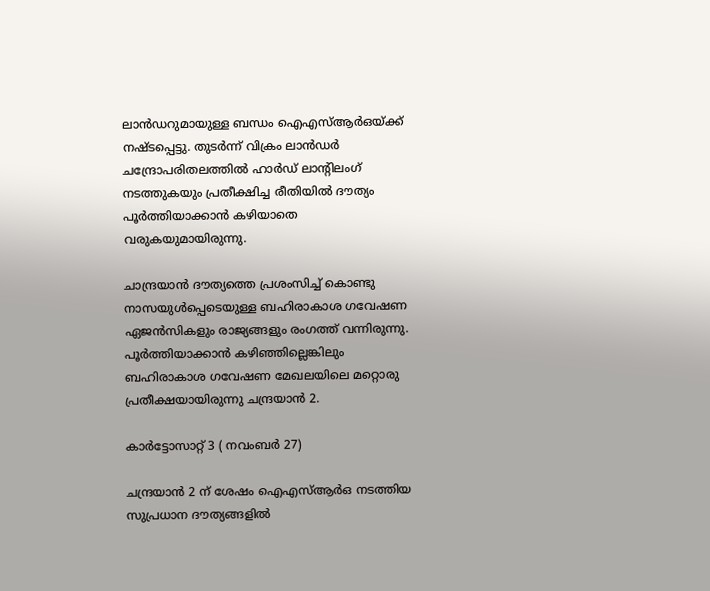ലാന്‍ഡറുമായുള്ള ബന്ധം ഐഎസ്ആര്‍ഒയ്‌ക്ക് നഷ്ടപ്പെട്ടു. തുടര്‍ന്ന് വിക്രം ലാന്‍ഡര്‍ ചന്ദ്രോപരിതലത്തില്‍ ഹാര്‍ഡ് ലാന്റിലംഗ് നടത്തുകയും പ്രതീക്ഷിച്ച രീതിയില്‍ ദൗത്യം പൂര്‍ത്തിയാക്കാന്‍ കഴിയാതെ വരുകയുമായിരുന്നു.

ചാന്ദ്രയാന്‍ ദൗത്യത്തെ പ്രശംസിച്ച് കൊണ്ടു നാസയുള്‍പ്പെടെയുള്ള ബഹിരാകാശ ഗവേഷണ ഏജന്‍സികളും രാജ്യങ്ങളും രംഗത്ത് വന്നിരുന്നു. പൂര്‍ത്തിയാക്കാന്‍ കഴിഞ്ഞില്ലെങ്കിലും ബഹിരാകാശ ഗവേഷണ മേഖലയിലെ മറ്റൊരു പ്രതീക്ഷയായിരുന്നു ചന്ദ്രയാന്‍ 2.

കാര്‍ട്ടോസാറ്റ് 3 ( നവംബര്‍ 27)

ചന്ദ്രയാന്‍ 2 ന് ശേഷം ഐഎസ്ആര്‍ഒ നടത്തിയ സുപ്രധാന ദൗത്യങ്ങളില്‍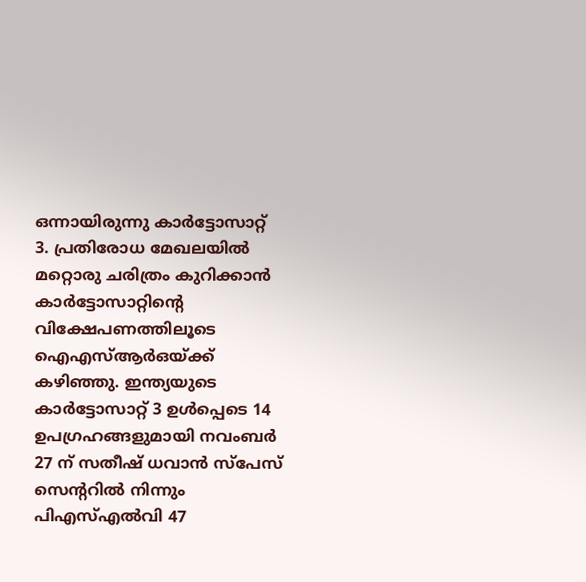ഒന്നായിരുന്നു കാര്‍ട്ടോസാറ്റ് 3. പ്രതിരോധ മേഖലയില്‍ മറ്റൊരു ചരിത്രം കുറിക്കാന്‍ കാര്‍ട്ടോസാറ്റിന്റെ വിക്ഷേപണത്തിലൂടെ ഐഎസ്ആര്‍ഒയ്‌ക്ക് കഴിഞ്ഞു. ഇന്ത്യയുടെ കാര്‍ട്ടോസാറ്റ് 3 ഉള്‍പ്പെടെ 14 ഉപഗ്രഹങ്ങളുമായി നവംബര്‍ 27 ന് സതീഷ് ധവാന്‍ സ്‌പേസ് സെന്ററില്‍ നിന്നും പിഎസ്എല്‍വി 47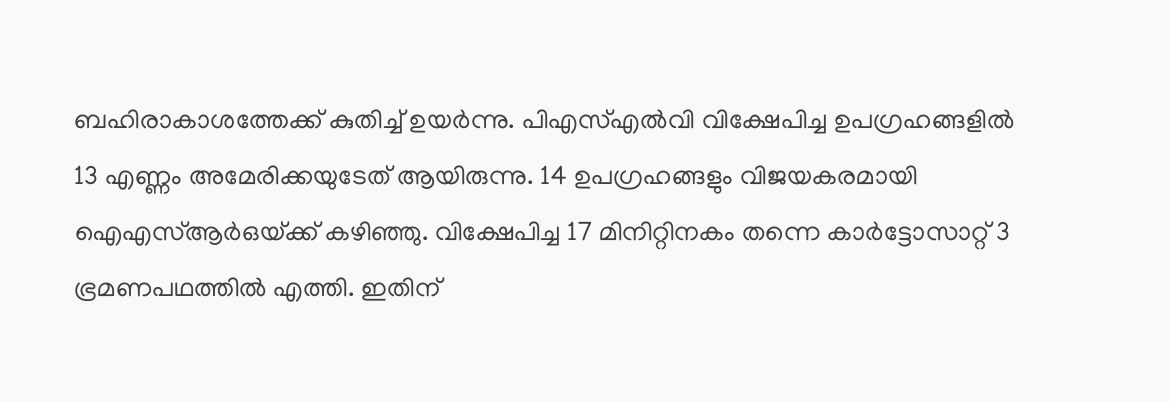ബഹിരാകാശത്തേക്ക് കുതിച്ച് ഉയര്‍ന്നു. പിഎസ്എല്‍വി വിക്ഷേപിച്ച ഉപഗ്രഹങ്ങളില്‍ 13 എണ്ണം അമേരിക്കയുടേത് ആയിരുന്നു. 14 ഉപഗ്രഹങ്ങളും വിജയകരമായി ഐഎസ്ആര്‍ഒയ്‌ക്ക് കഴിഞ്ഞു. വിക്ഷേപിച്ച 17 മിനിറ്റിനകം തന്നെ കാര്‍ട്ടോസാറ്റ് 3 ഭ്രമണപഥത്തില്‍ എത്തി. ഇതിന്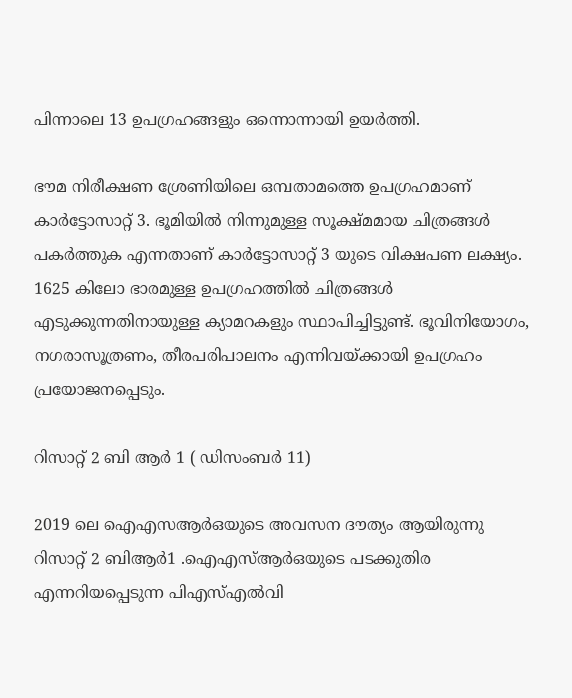പിന്നാലെ 13 ഉപഗ്രഹങ്ങളും ഒന്നൊന്നായി ഉയര്‍ത്തി.

ഭൗമ നിരീക്ഷണ ശ്രേണിയിലെ ഒമ്പതാമത്തെ ഉപഗ്രഹമാണ് കാര്‍ട്ടോസാറ്റ് 3. ഭൂമിയില്‍ നിന്നുമുള്ള സൂക്ഷ്മമായ ചിത്രങ്ങള്‍ പകര്‍ത്തുക എന്നതാണ് കാര്‍ട്ടോസാറ്റ് 3 യുടെ വിക്ഷപണ ലക്ഷ്യം. 1625 കിലോ ഭാരമുള്ള ഉപഗ്രഹത്തില്‍ ചിത്രങ്ങള്‍ എടുക്കുന്നതിനായുള്ള ക്യാമറകളും സ്ഥാപിച്ചിട്ടുണ്ട്. ഭൂവിനിയോഗം, നഗരാസൂത്രണം, തീരപരിപാലനം എന്നിവയ്‌ക്കായി ഉപഗ്രഹം പ്രയോജനപ്പെടും.

റിസാറ്റ് 2 ബി ആര്‍ 1 ( ഡിസംബര്‍ 11)

2019 ലെ ഐഎസആര്‍ഒയുടെ അവസന ദൗത്യം ആയിരുന്നു റിസാറ്റ് 2 ബിആര്‍1 .ഐഎസ്ആര്‍ഒയുടെ പടക്കുതിര എന്നറിയപ്പെടുന്ന പിഎസ്എല്‍വി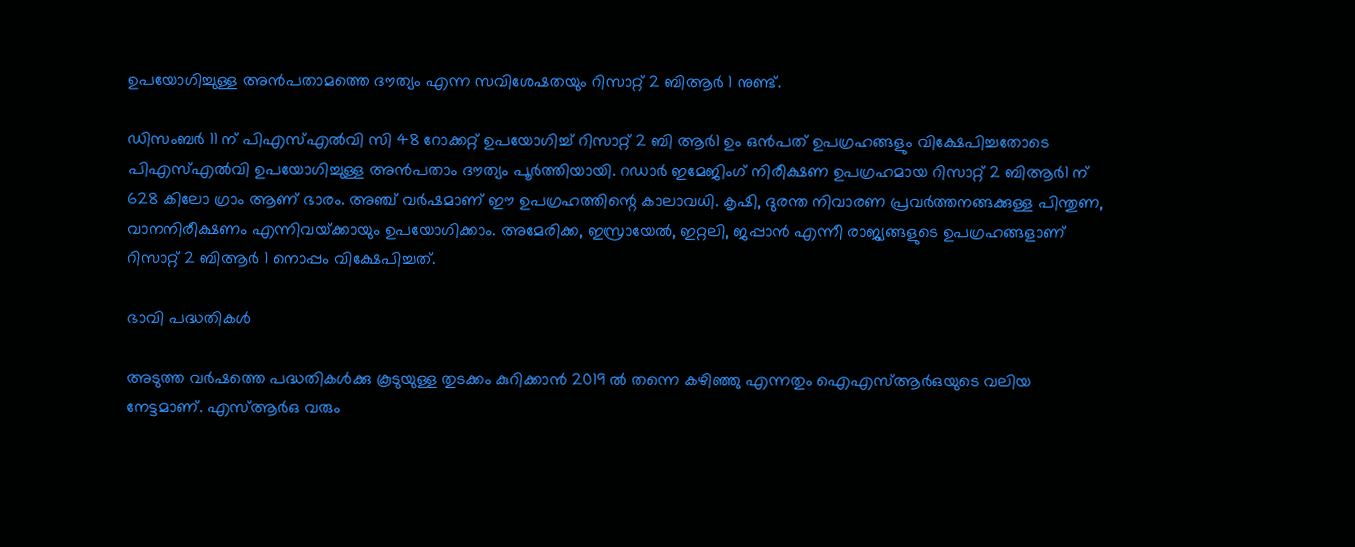ഉപയോഗിച്ചുള്ള അന്‍പതാമത്തെ ദൗത്യം എന്ന സവിശേഷതയും റിസാറ്റ് 2 ബിആര്‍ 1 നുണ്ട്.

ഡിസംബര്‍ 11 ന് പിഎസ്എല്‍വി സി 48 റോക്കറ്റ് ഉപയോഗിച്ച് റിസാറ്റ് 2 ബി ആര്‍1 ഉം ഒന്‍പത് ഉപഗ്രഹങ്ങളും വിക്ഷേപിച്ചതോടെ പിഎസ്എല്‍വി ഉപയോഗിച്ചുള്ള അന്‍പതാം ദൗത്യം പൂര്‍ത്തിയായി. റഡാര്‍ ഇമേജിംഗ് നിരീക്ഷണ ഉപഗ്രഹമായ റിസാറ്റ് 2 ബിആര്‍1 ന് 628 കിലോ ഗ്രാം ആണ് ഭാരം. അഞ്ച് വര്‍ഷമാണ് ഈ ഉപഗ്രഹത്തിന്റെ കാലാവധി. കൃഷി, ദുരന്ത നിവാരണ പ്രവര്‍ത്തനങ്ങക്കുള്ള പിന്തുണ, വാനനിരീക്ഷണം എന്നിവയ്‌ക്കായും ഉപയോഗിക്കാം. അമേരിക്ക, ഇസ്രായേല്‍, ഇറ്റലി, ജപ്പാന്‍ എന്നീ രാജ്യങ്ങളുടെ ഉപഗ്രഹങ്ങളാണ് റിസാറ്റ് 2 ബിആര്‍ 1 നൊപ്പം വിക്ഷേപിച്ചത്.

ഭാവി പദ്ധതികള്‍

അടുത്ത വര്‍ഷത്തെ പദ്ധതികള്‍ക്കു കൂടുയുള്ള തുടക്കം കുറിക്കാന്‍ 2019 ല്‍ തന്നെ കഴിഞ്ഞു എന്നതും ഐഎസ്ആര്‍ഒയുടെ വലിയ നേട്ടമാണ്. എസ്ആര്‍ഒ വരും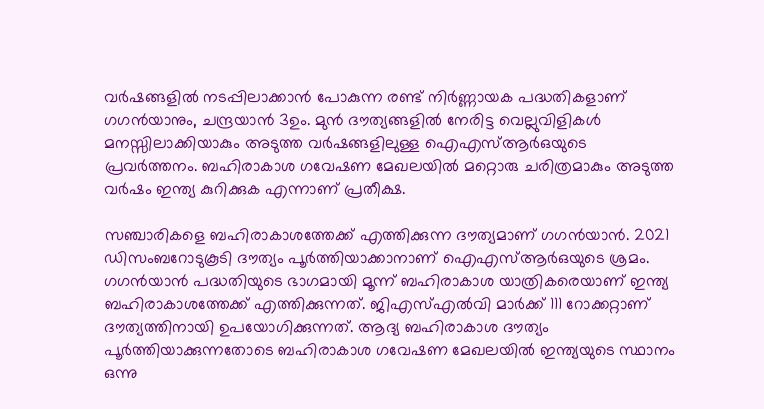വര്‍ഷങ്ങളില്‍ നടപ്പിലാക്കാന്‍ പോകുന്ന രണ്ട് നിര്‍ണ്ണായക പദ്ധതികളാണ് ഗഗന്‍യാനും, ചന്ദ്രയാന്‍ 3ഉം. മുന്‍ ദൗത്യങ്ങളില്‍ നേരിട്ട വെല്ലുവിളികള്‍ മനസ്സിലാക്കിയാകും അടുത്ത വര്‍ഷങ്ങളിലുള്ള ഐഎസ്ആര്‍ഒയുടെ പ്രവര്‍ത്തനം. ബഹിരാകാശ ഗവേഷണ മേഖലയില്‍ മറ്റൊരു ചരിത്രമാകും അടുത്ത വര്‍ഷം ഇന്ത്യ കുറിക്കുക എന്നാണ് പ്രതീക്ഷ.

സഞ്ചാരികളെ ബഹിരാകാശത്തേക്ക് എത്തിക്കുന്ന ദൗത്യമാണ് ഗഗന്‍യാന്‍. 2021 ഡിസംബറോടുകൂടി ദൗത്യം പൂര്‍ത്തിയാക്കാനാണ് ഐഎസ്ആര്‍ഒയുടെ ശ്രമം. ഗഗന്‍യാന്‍ പദ്ധതിയുടെ ഭാഗമായി മൂന്ന് ബഹിരാകാശ യാത്രികരെയാണ് ഇന്ത്യ ബഹിരാകാശത്തേക്ക് എത്തിക്കുന്നത്. ജിഎസ്എല്‍വി മാര്‍ക്ക് 111 റോക്കറ്റാണ് ദൗത്യത്തിനായി ഉപയോഗിക്കുന്നത്. ആദ്യ ബഹിരാകാശ ദൗത്യം പൂര്‍ത്തിയാക്കുന്നതോടെ ബഹിരാകാശ ഗവേഷണ മേഖലയില്‍ ഇന്ത്യയുടെ സ്ഥാനം ഒന്നു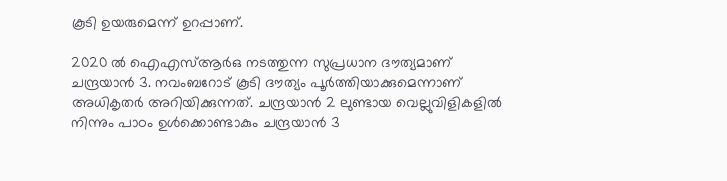കൂടി ഉയരുമെന്ന് ഉറപ്പാണ്.

2020 ല്‍ ഐഎസ്ആര്‍ഒ നടത്തുന്ന സുപ്രധാന ദൗത്യമാണ് ചന്ദ്രയാന്‍ 3. നവംബറോട് കൂടി ദൗത്യം പൂര്‍ത്തിയാക്കുമെന്നാണ് അധികൃതര്‍ അറിയിക്കുന്നത്. ചന്ദ്രയാന്‍ 2 ലുണ്ടായ വെല്ലുവിളികളില്‍ നിന്നും പാഠം ഉള്‍ക്കൊണ്ടാകും ചന്ദ്രയാന്‍ 3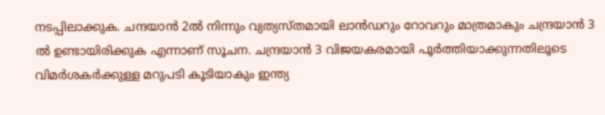നടപ്പിലാക്കുക. ചന്ദയാന്‍ 2ല്‍ നിന്നും വ്യത്യസ്തമായി ലാന്‍ഡറും റോവറും മാത്രമാകും ചന്ദ്രയാന്‍ 3 ല്‍ ഉണ്ടായിരിക്കുക എന്നാണ് സൂചന. ചന്ദ്രയാന്‍ 3 വിജയകരമായി പൂര്‍ത്തിയാക്കുന്നതിലൂടെ വിമര്‍ശകര്‍ക്കുള്ള മറുപടി കൂടിയാകും ഇന്ത്യ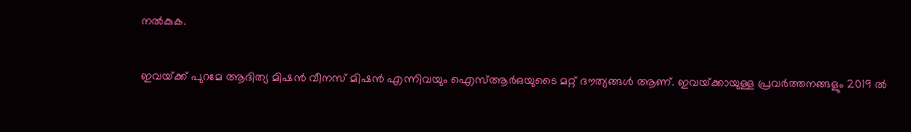നല്‍കുക.

ഇവയ്‌ക്ക് പുറമേ ആദിത്യ മിഷന്‍ വീനസ് മിഷന്‍ എന്നിവയും ഐസ്ആര്‍ഒയുടൈ മറ്റ് ദൗത്യങ്ങള്‍ ആണ്. ഇവയ്‌ക്കായുള്ള പ്രവര്‍ത്തനങ്ങളും 2019 ല്‍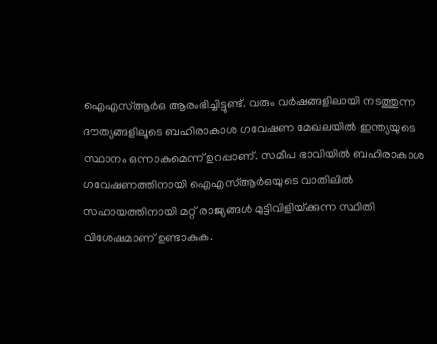ഐഎസ്ആര്‍ഒ ആരംഭിച്ചിട്ടുണ്ട്. വരും വര്‍ഷങ്ങളിലായി നടത്തുന്ന ദൗത്യങ്ങളിലൂടെ ബഹിരാകാശ ഗവേഷണ മേഖലയില്‍ ഇന്ത്യയുടെ സ്ഥാനം ഒന്നാകുമെന്ന് ഉറപ്പാണ്. സമീപ ഭാവിയില്‍ ബഹിരാകാശ ഗവേഷണത്തിനായി ഐഎസ്ആര്‍ഒയുടെ വാതിലില്‍ സഹായത്തിനായി മറ്റ് രാജ്യങ്ങള്‍ മുട്ടിവിളിയ്‌ക്കുന്ന സ്ഥിതി വിശേഷമാണ് ഉണ്ടാകുക.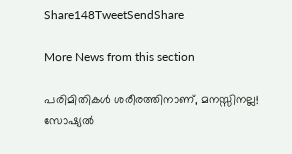Share148TweetSendShare

More News from this section

പരിമിതികൾ ശരീരത്തിനാണ്, മനസ്സിനല്ല! സോഷ്യൽ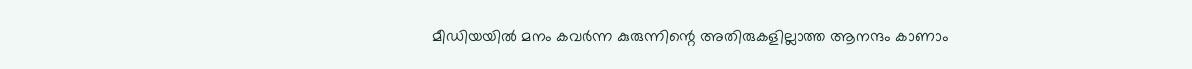മീഡിയയിൽ മനം കവർന്ന കുരുന്നിന്റെ അതിരുകളില്ലാത്ത ആനന്ദം കാണാം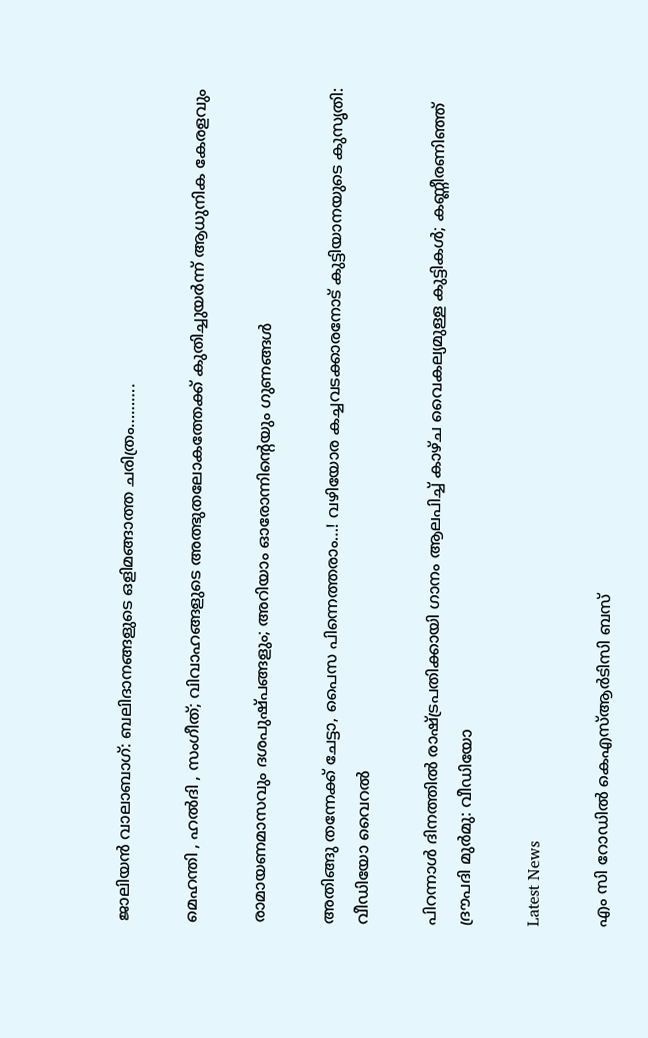ജാലിയൻ വാലാബാഗ്: ബലിദാനങ്ങളുടെ ഒളിമങ്ങാത്ത ചരിത്രം……….

മെഹന്തി , ഹൽദി , സംഗീത്; വിവാഹങ്ങളുടെ അത്ഭുതലോകത്തേക്ക് കുതിച്ചുയർന്ന് ആധുനിക കേരളവും

രാമായണമാസവും ദശപുഷ്പങ്ങളും; അറിയാം ഓരോന്നിന്റെയും ഗുണങ്ങൾ

അതിങ്ങു തന്നേക്ക് ചേട്ടാ, പൈസ പിന്നെത്തരാം…! വഴിയോര കച്ചവടക്കാരനോട് കുട്ടിയാനയുടെ കുസൃതി: വീഡിയോ വൈറൽ

പിറന്നാൾ ദിനത്തിൽ രാഷ്‌ട്രപതിക്കായി ഗാനം ആലപിച്ച് കാഴ്ച വൈകല്യമുള്ള കുട്ടികൾ; കണ്ണീരണിഞ്ഞ് ദ്രൗപദി മുർമു: വീഡിയോ

Latest News

എം സി റോഡിൽ കെഎസ്ആർടിസി ബസ്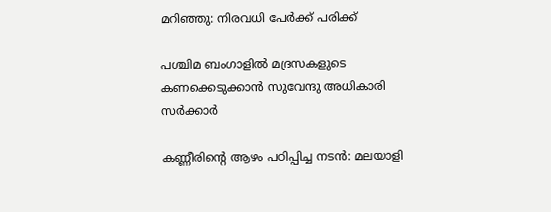മറിഞ്ഞു: നിരവധി പേർക്ക് പരിക്ക്

പശ്ചിമ ബംഗാളിൽ മദ്രസകളുടെ കണക്കെടുക്കാന്‍ സുവേന്ദു അധികാരി സർക്കാർ

കണ്ണീരിന്റെ ആഴം പഠിപ്പിച്ച നടൻ: മലയാളി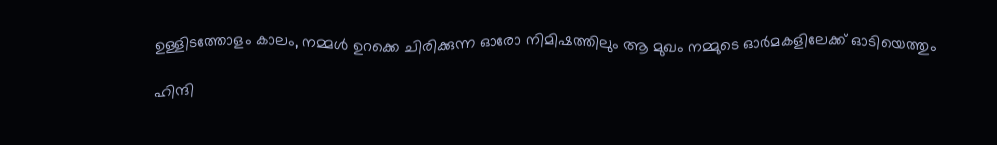ഉള്ളിടത്തോളം കാലം, നമ്മൾ ഉറക്കെ ചിരിക്കുന്ന ഓരോ നിമിഷത്തിലും ആ മുഖം നമ്മുടെ ഓർമകളിലേക്ക് ഓടിയെത്തും

ഹിന്ദി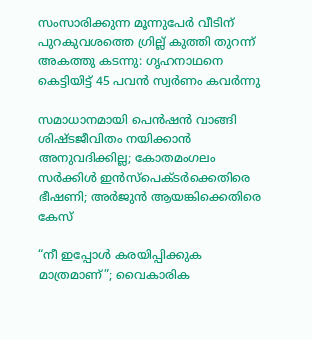സംസാരിക്കുന്ന മൂന്നുപേർ വീടിന് പുറകുവശത്തെ ഗ്രില്ല് കുത്തി തുറന്ന് അകത്തു കടന്നു: ഗൃഹനാഥനെ കെട്ടിയിട്ട് 45 പവൻ സ്വർണം കവർന്നു

സമാധാനമായി പെന്‍ഷന്‍ വാങ്ങി ശിഷ്ടജീവിതം നയിക്കാന്‍ അനുവദിക്കില്ല; കോതമംഗലം സര്‍ക്കിള്‍ ഇന്‍സ്‌പെക്ടര്‍ക്കെതിരെ ഭീഷണി; അര്‍ജുന്‍ ആയങ്കിക്കെതിരെ കേസ്

“നീ ഇപ്പോൾ കരയിപ്പിക്കുക മാത്രമാണ്”; വൈകാരിക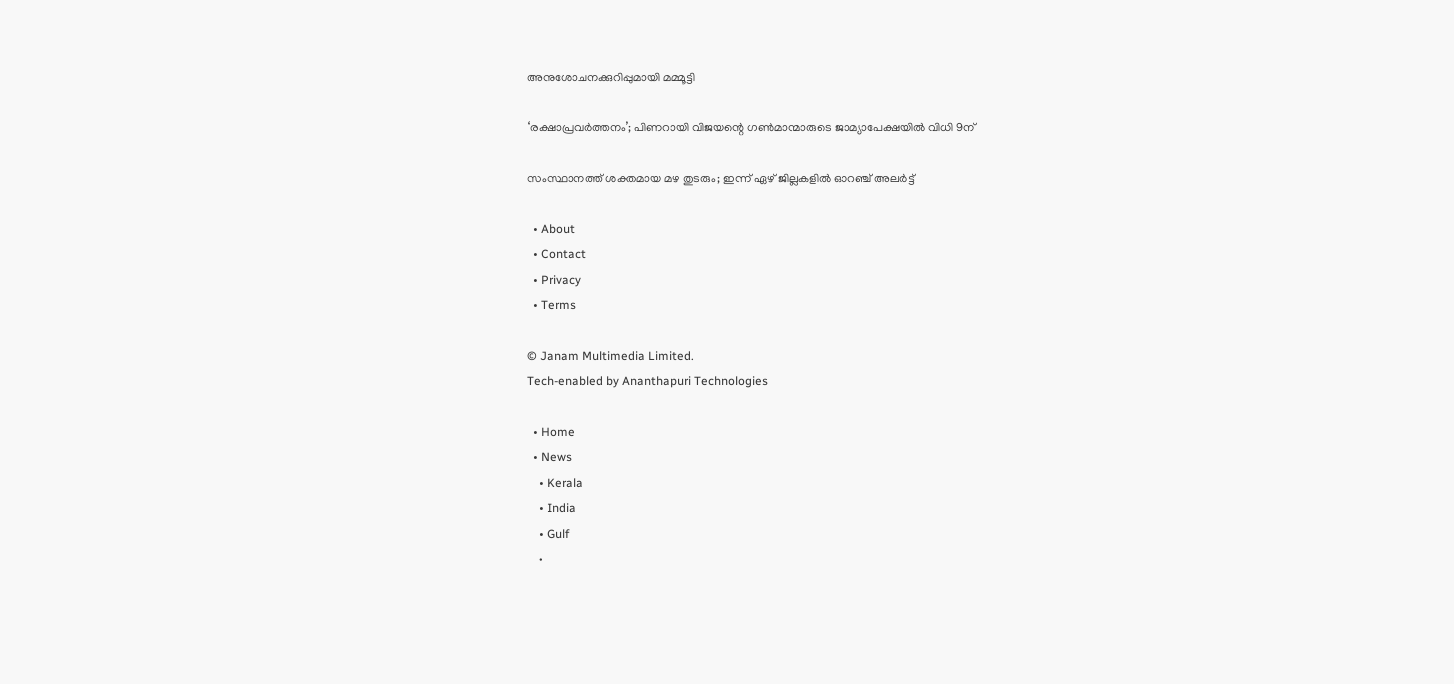അനുശോചനക്കുറിപ്പുമായി മമ്മൂട്ടി

‘രക്ഷാപ്രവര്‍ത്തനം’; പിണറായി വിജയന്റെ ഗണ്‍മാന്മാരുടെ ജാമ്യാപേക്ഷയില്‍ വിധി 9ന്

സംസ്ഥാനത്ത് ശക്തമായ മഴ തുടരും; ഇന്ന് ഏഴ് ജില്ലകളില്‍ ഓറഞ്ച് അലർട്ട്

  • About
  • Contact
  • Privacy
  • Terms

© Janam Multimedia Limited.
Tech-enabled by Ananthapuri Technologies

  • Home
  • News
    • Kerala
    • India
    • Gulf
    •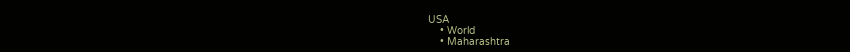USA
    • World
    • Maharashtra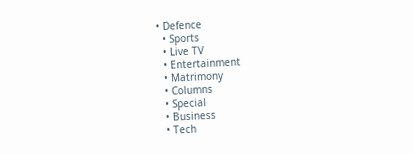• Defence
  • Sports
  • Live TV
  • Entertainment
  • Matrimony
  • Columns
  • Special
  • Business
  • Tech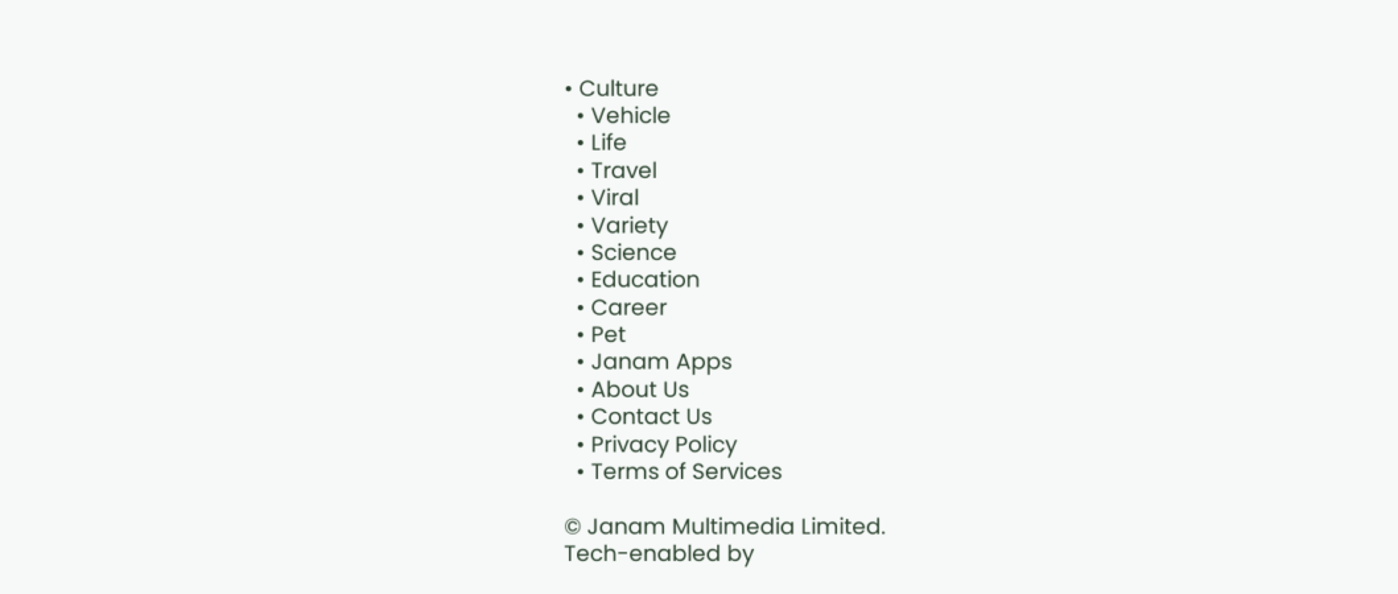• Culture
  • Vehicle
  • Life
  • Travel
  • Viral
  • Variety
  • Science
  • Education
  • Career
  • Pet
  • Janam Apps
  • About Us
  • Contact Us
  • Privacy Policy
  • Terms of Services

© Janam Multimedia Limited.
Tech-enabled by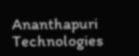Ananthapuri Technologies